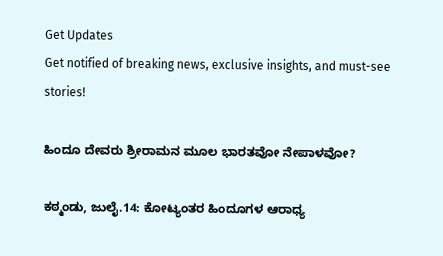Get Updates
Get notified of breaking news, exclusive insights, and must-see stories!

ಹಿಂದೂ ದೇವರು ಶ್ರೀರಾಮನ ಮೂಲ ಭಾರತವೋ ನೇಪಾಳವೋ?

ಕಠ್ಮಂಡು, ಜುಲೈ.14: ಕೋಟ್ಯಂತರ ಹಿಂದೂಗಳ ಆರಾಧ್ಯ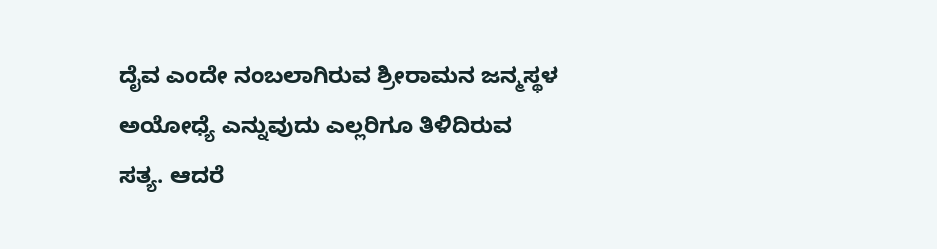ದೈವ ಎಂದೇ ನಂಬಲಾಗಿರುವ ಶ್ರೀರಾಮನ ಜನ್ಮಸ್ಥಳ ಅಯೋಧ್ಯೆ ಎನ್ನುವುದು ಎಲ್ಲರಿಗೂ ತಿಳಿದಿರುವ ಸತ್ಯ. ಆದರೆ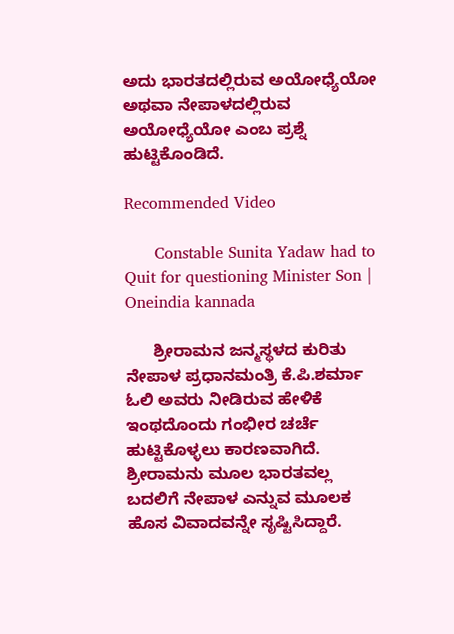ಅದು ಭಾರತದಲ್ಲಿರುವ ಅಯೋಧ್ಯೆಯೋ ಅಥವಾ ನೇಪಾಳದಲ್ಲಿರುವ ಅಯೋಧ್ಯೆಯೋ ಎಂಬ ಪ್ರಶ್ನೆ ಹುಟ್ಟಿಕೊಂಡಿದೆ.

Recommended Video

      Constable Sunita Yadaw had to Quit for questioning Minister Son | Oneindia kannada

      ಶ್ರೀರಾಮನ ಜನ್ಮಸ್ಥಳದ ಕುರಿತು ನೇಪಾಳ ಪ್ರಧಾನಮಂತ್ರಿ ಕೆ.ಪಿ.ಶರ್ಮಾ ಓಲಿ ಅವರು ನೀಡಿರುವ ಹೇಳಿಕೆ ಇಂಥದೊಂದು ಗಂಭೀರ ಚರ್ಚೆ ಹುಟ್ಟಿಕೊಳ್ಳಲು ಕಾರಣವಾಗಿದೆ. ಶ್ರೀರಾಮನು ಮೂಲ ಭಾರತವಲ್ಲ ಬದಲಿಗೆ ನೇಪಾಳ ಎನ್ನುವ ಮೂಲಕ ಹೊಸ ವಿವಾದವನ್ನೇ ಸೃಷ್ಟಿಸಿದ್ದಾರೆ.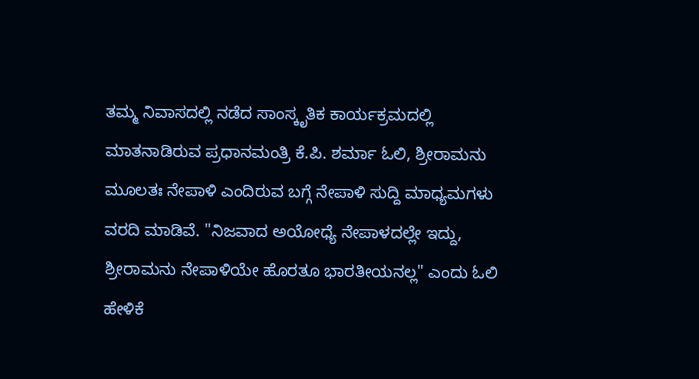ತಮ್ಮ ನಿವಾಸದಲ್ಲಿ ನಡೆದ ಸಾಂಸ್ಕೃತಿಕ ಕಾರ್ಯಕ್ರಮದಲ್ಲಿ ಮಾತನಾಡಿರುವ ಪ್ರಧಾನಮಂತ್ರಿ ಕೆ.ಪಿ. ಶರ್ಮಾ ಓಲಿ, ಶ್ರೀರಾಮನು ಮೂಲತಃ ನೇಪಾಳಿ ಎಂದಿರುವ ಬಗ್ಗೆ ನೇಪಾಳಿ ಸುದ್ದಿ ಮಾಧ್ಯಮಗಳು ವರದಿ ಮಾಡಿವೆ. "ನಿಜವಾದ ಅಯೋಧ್ಯೆ ನೇಪಾಳದಲ್ಲೇ ಇದ್ದು, ಶ್ರೀರಾಮನು ನೇಪಾಳಿಯೇ ಹೊರತೂ ಭಾರತೀಯನಲ್ಲ" ಎಂದು ಓಲಿ ಹೇಳಿಕೆ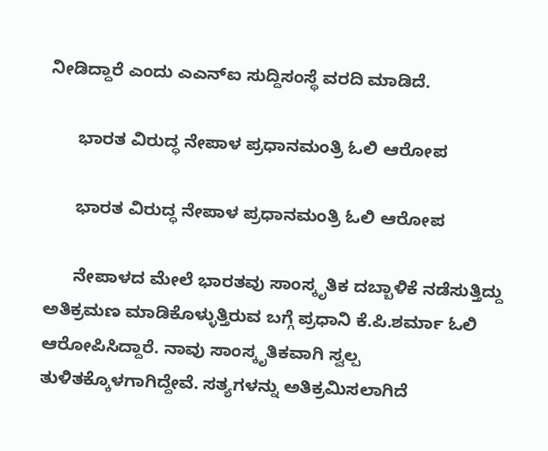ನೀಡಿದ್ದಾರೆ ಎಂದು ಎಎನ್ಐ ಸುದ್ದಿಸಂಸ್ಥೆ ವರದಿ ಮಾಡಿದೆ.

      ಭಾರತ ವಿರುದ್ಧ ನೇಪಾಳ ಪ್ರಧಾನಮಂತ್ರಿ ಓಲಿ ಆರೋಪ

      ಭಾರತ ವಿರುದ್ಧ ನೇಪಾಳ ಪ್ರಧಾನಮಂತ್ರಿ ಓಲಿ ಆರೋಪ

      ನೇಪಾಳದ ಮೇಲೆ ಭಾರತವು ಸಾಂಸ್ಕೃತಿಕ ದಬ್ಬಾಳಿಕೆ ನಡೆಸುತ್ತಿದ್ದು ಅತಿಕ್ರಮಣ ಮಾಡಿಕೊಳ್ಳುತ್ತಿರುವ ಬಗ್ಗೆ ಪ್ರಧಾನಿ ಕೆ.ಪಿ.ಶರ್ಮಾ ಓಲಿ ಆರೋಪಿಸಿದ್ದಾರೆ. ನಾವು ಸಾಂಸ್ಕೃತಿಕವಾಗಿ ಸ್ವಲ್ಪ ತುಳಿತಕ್ಕೊಳಗಾಗಿದ್ದೇವೆ. ಸತ್ಯಗಳನ್ನು ಅತಿಕ್ರಮಿಸಲಾಗಿದೆ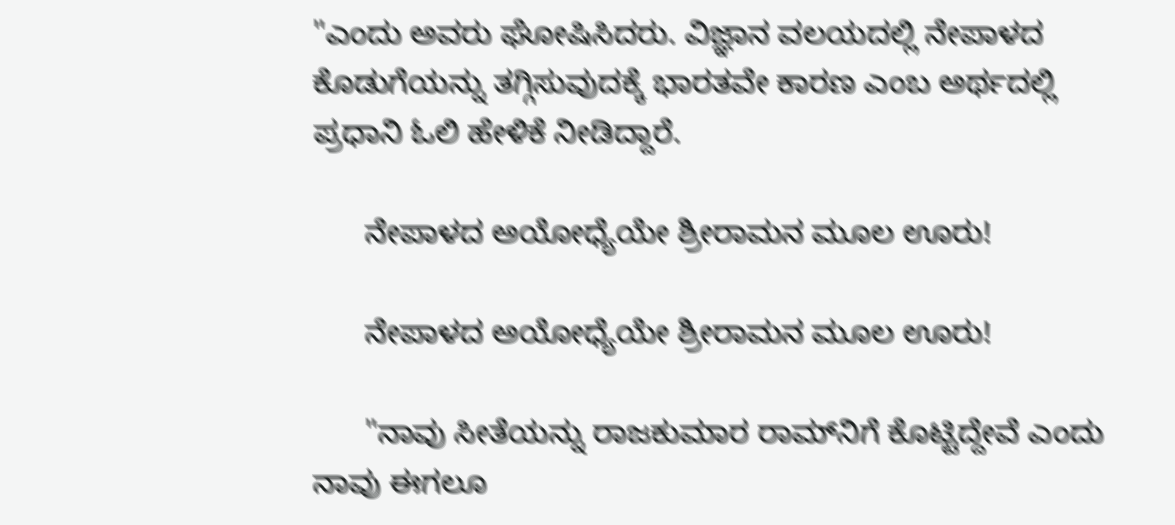"ಎಂದು ಅವರು ಘೋಷಿಸಿದರು. ವಿಜ್ಞಾನ ವಲಯದಲ್ಲಿ ನೇಪಾಳದ ಕೊಡುಗೆಯನ್ನು ತಗ್ಗಿಸುವುದಕ್ಕೆ ಭಾರತವೇ ಕಾರಣ ಎಂಬ ಅರ್ಥದಲ್ಲಿ ಪ್ರಧಾನಿ ಓಲಿ ಹೇಳಿಕೆ ನೀಡಿದ್ದಾರೆ.

      ನೇಪಾಳದ ಅಯೋಧ್ಯೆಯೇ ಶ್ರೀರಾಮನ ಮೂಲ ಊರು!

      ನೇಪಾಳದ ಅಯೋಧ್ಯೆಯೇ ಶ್ರೀರಾಮನ ಮೂಲ ಊರು!

      "ನಾವು ಸೀತೆಯನ್ನು ರಾಜಕುಮಾರ ರಾಮ್‌ನಿಗೆ ಕೊಟ್ಟಿದ್ದೇವೆ ಎಂದು ನಾವು ಈಗಲೂ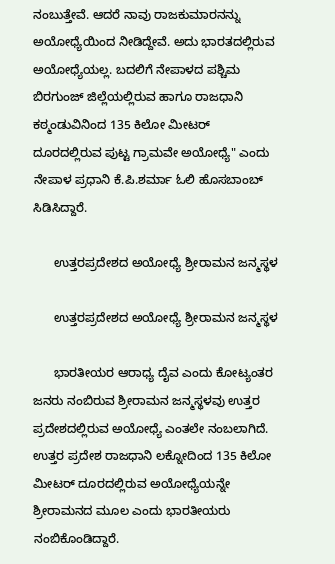ನಂಬುತ್ತೇವೆ. ಆದರೆ ನಾವು ರಾಜಕುಮಾರನನ್ನು ಅಯೋಧ್ಯೆಯಿಂದ ನೀಡಿದ್ದೇವೆ. ಅದು ಭಾರತದಲ್ಲಿರುವ ಅಯೋಧ್ಯೆಯಲ್ಲ. ಬದಲಿಗೆ ನೇಪಾಳದ ಪಶ್ಚಿಮ ಬಿರಗುಂಜ್ ಜಿಲ್ಲೆಯಲ್ಲಿರುವ ಹಾಗೂ ರಾಜಧಾನಿ ಕಠ್ಮಂಡುವಿನಿಂದ 135 ಕಿಲೋ ಮೀಟರ್ ದೂರದಲ್ಲಿರುವ ಪುಟ್ಟ ಗ್ರಾಮವೇ ಅಯೋಧ್ಯೆ" ಎಂದು ನೇಪಾಳ ಪ್ರಧಾನಿ ಕೆ.ಪಿ.ಶರ್ಮಾ ಓಲಿ ಹೊಸಬಾಂಬ್ ಸಿಡಿಸಿದ್ದಾರೆ.

      ಉತ್ತರಪ್ರದೇಶದ ಅಯೋಧ್ಯೆ ಶ್ರೀರಾಮನ ಜನ್ಮಸ್ಥಳ

      ಉತ್ತರಪ್ರದೇಶದ ಅಯೋಧ್ಯೆ ಶ್ರೀರಾಮನ ಜನ್ಮಸ್ಥಳ

      ಭಾರತೀಯರ ಆರಾಧ್ಯ ದೈವ ಎಂದು ಕೋಟ್ಯಂತರ ಜನರು ನಂಬಿರುವ ಶ್ರೀರಾಮನ ಜನ್ಮಸ್ಥಳವು ಉತ್ತರ ಪ್ರದೇಶದಲ್ಲಿರುವ ಅಯೋಧ್ಯೆ ಎಂತಲೇ ನಂಬಲಾಗಿದೆ. ಉತ್ತರ ಪ್ರದೇಶ ರಾಜಧಾನಿ ಲಕ್ನೋದಿಂದ 135 ಕಿಲೋ ಮೀಟರ್ ದೂರದಲ್ಲಿರುವ ಅಯೋಧ್ಯೆಯನ್ನೇ ಶ್ರೀರಾಮನದ ಮೂಲ ಎಂದು ಭಾರತೀಯರು ನಂಬಿಕೊಂಡಿದ್ದಾರೆ.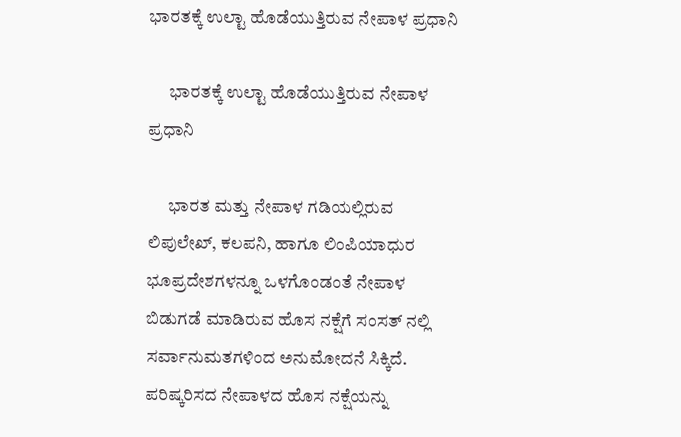ಭಾರತಕ್ಕೆ ಉಲ್ಟಾ ಹೊಡೆಯುತ್ತಿರುವ ನೇಪಾಳ ಪ್ರಧಾನಿ

      ಭಾರತಕ್ಕೆ ಉಲ್ಟಾ ಹೊಡೆಯುತ್ತಿರುವ ನೇಪಾಳ ಪ್ರಧಾನಿ

      ಭಾರತ ಮತ್ತು ನೇಪಾಳ ಗಡಿಯಲ್ಲಿರುವ ಲಿಪುಲೇಖ್, ಕಲಪನಿ, ಹಾಗೂ ಲಿಂಪಿಯಾಧುರ ಭೂಪ್ರದೇಶಗಳನ್ನೂ ಒಳಗೊಂಡಂತೆ ನೇಪಾಳ ಬಿಡುಗಡೆ ಮಾಡಿರುವ ಹೊಸ ನಕ್ಷೆಗೆ ಸಂಸತ್ ನಲ್ಲಿ ಸರ್ವಾನುಮತಗಳಿಂದ ಅನುಮೋದನೆ ಸಿಕ್ಕಿದೆ. ಪರಿಷ್ಕರಿಸದ ನೇಪಾಳದ ಹೊಸ ನಕ್ಷೆಯನ್ನು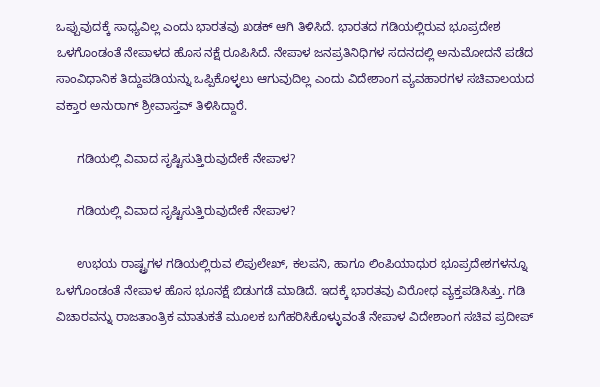ಒಪ್ಪುವುದಕ್ಕೆ ಸಾಧ್ಯವಿಲ್ಲ ಎಂದು ಭಾರತವು ಖಡಕ್ ಆಗಿ ತಿಳಿಸಿದೆ. ಭಾರತದ ಗಡಿಯಲ್ಲಿರುವ ಭೂಪ್ರದೇಶ ಒಳಗೊಂಡಂತೆ ನೇಪಾಳದ ಹೊಸ ನಕ್ಷೆ ರೂಪಿಸಿದೆ. ನೇಪಾಳ ಜನಪ್ರತಿನಿಧಿಗಳ ಸದನದಲ್ಲಿ ಅನುಮೋದನೆ ಪಡೆದ ಸಾಂವಿಧಾನಿಕ ತಿದ್ದುಪಡಿಯನ್ನು ಒಪ್ಪಿಕೊಳ್ಳಲು ಆಗುವುದಿಲ್ಲ ಎಂದು ವಿದೇಶಾಂಗ ವ್ಯವಹಾರಗಳ ಸಚಿವಾಲಯದ ವಕ್ತಾರ ಅನುರಾಗ್ ಶ್ರೀವಾಸ್ತವ್ ತಿಳಿಸಿದ್ದಾರೆ.

      ಗಡಿಯಲ್ಲಿ ವಿವಾದ ಸೃಷ್ಟಿಸುತ್ತಿರುವುದೇಕೆ ನೇಪಾಳ?

      ಗಡಿಯಲ್ಲಿ ವಿವಾದ ಸೃಷ್ಟಿಸುತ್ತಿರುವುದೇಕೆ ನೇಪಾಳ?

      ಉಭಯ ರಾಷ್ಟ್ರಗಳ ಗಡಿಯಲ್ಲಿರುವ ಲಿಪುಲೇಖ್, ಕಲಪನಿ, ಹಾಗೂ ಲಿಂಪಿಯಾಧುರ ಭೂಪ್ರದೇಶಗಳನ್ನೂ ಒಳಗೊಂಡಂತೆ ನೇಪಾಳ ಹೊಸ ಭೂನಕ್ಷೆ ಬಿಡುಗಡೆ ಮಾಡಿದೆ. ಇದಕ್ಕೆ ಭಾರತವು ವಿರೋಧ ವ್ಯಕ್ತಪಡಿಸಿತ್ತು. ಗಡಿ ವಿಚಾರವನ್ನು ರಾಜತಾಂತ್ರಿಕ ಮಾತುಕತೆ ಮೂಲಕ ಬಗೆಹರಿಸಿಕೊಳ್ಳುವಂತೆ ನೇಪಾಳ ವಿದೇಶಾಂಗ ಸಚಿವ ಪ್ರದೀಪ್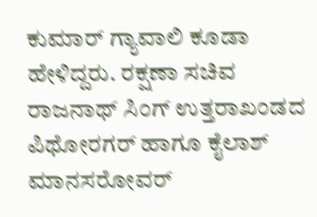ಕುಮಾರ್ ಗ್ಯಾವಾಲಿ ಕೂಡಾ ಹೇಳಿದ್ದರು. ರಕ್ಷಣಾ ಸಚಿವ ರಾಜನಾಥ್ ಸಿಂಗ್ ಉತ್ತರಾಖಂಡದ ಪಿಥೋರಗರ್‌ ಹಾಗೂ ಕೈಲಾಶ್ ಮಾನಸರೋವರ್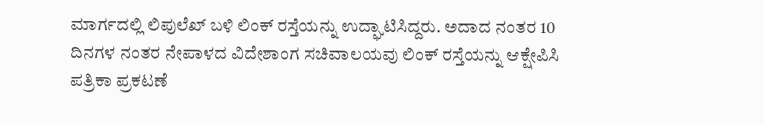ಮಾರ್ಗದಲ್ಲಿ ಲಿಪುಲೆಖ್ ಬಳಿ ಲಿಂಕ್ ರಸ್ತೆಯನ್ನು ಉದ್ಘಾಟಿಸಿದ್ದರು. ಅದಾದ ನಂತರ 10 ದಿನಗಳ ನಂತರ ನೇಪಾಳದ ವಿದೇಶಾಂಗ ಸಚಿವಾಲಯವು ಲಿಂಕ್ ರಸ್ತೆಯನ್ನು ಆಕ್ಷೇಪಿಸಿ ಪತ್ರಿಕಾ ಪ್ರಕಟಣೆ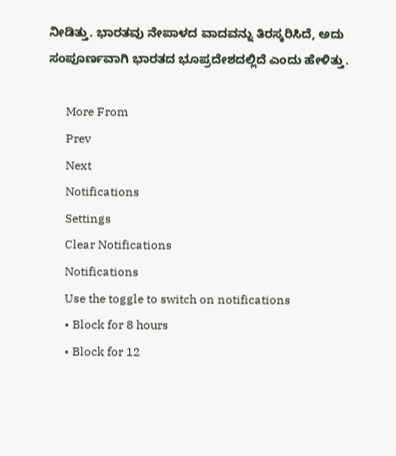ನೀಡಿತ್ತು. ಭಾರತವು ನೇಪಾಳದ ವಾದವನ್ನು ತಿರಸ್ಕರಿಸಿದೆ, ಅದು ಸಂಪೂರ್ಣವಾಗಿ ಭಾರತದ ಭೂಪ್ರದೇಶದಲ್ಲಿದೆ ಎಂದು ಹೇಳಿತ್ತು.

      More From
      Prev
      Next
      Notifications
      Settings
      Clear Notifications
      Notifications
      Use the toggle to switch on notifications
      • Block for 8 hours
      • Block for 12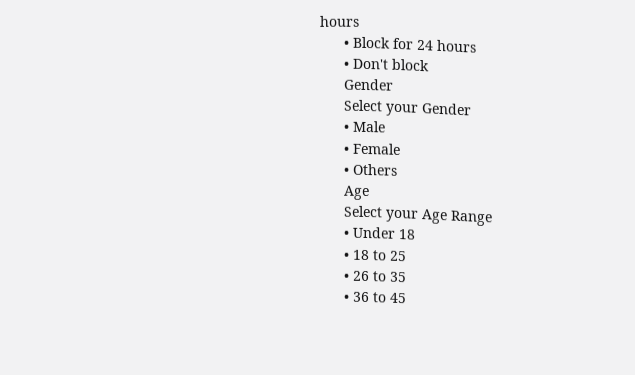hours
      • Block for 24 hours
      • Don't block
      Gender
      Select your Gender
      • Male
      • Female
      • Others
      Age
      Select your Age Range
      • Under 18
      • 18 to 25
      • 26 to 35
      • 36 to 45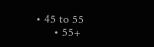• 45 to 55
      • 55+